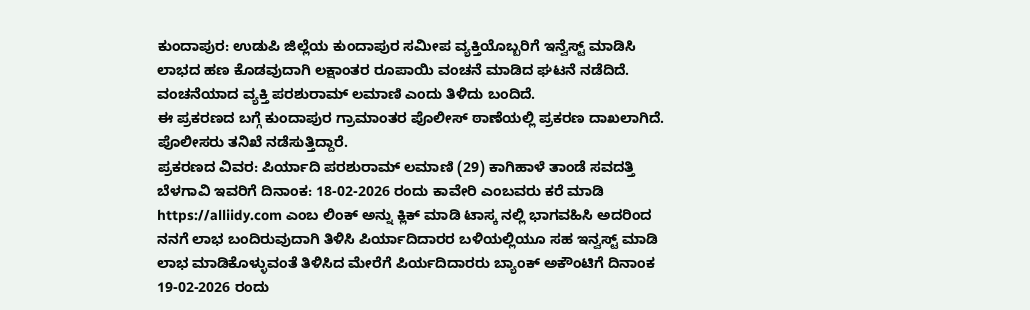ಕುಂದಾಪುರ: ಉಡುಪಿ ಜಿಲ್ಲೆಯ ಕುಂದಾಪುರ ಸಮೀಪ ವ್ಯಕ್ತಿಯೊಬ್ಬರಿಗೆ ಇನ್ವೆಸ್ಟ್ ಮಾಡಿಸಿ ಲಾಭದ ಹಣ ಕೊಡವುದಾಗಿ ಲಕ್ಷಾಂತರ ರೂಪಾಯಿ ವಂಚನೆ ಮಾಡಿದ ಘಟನೆ ನಡೆದಿದೆ.
ವಂಚನೆಯಾದ ವ್ಯಕ್ತಿ ಪರಶುರಾಮ್ ಲಮಾಣಿ ಎಂದು ತಿಳಿದು ಬಂದಿದೆ.
ಈ ಪ್ರಕರಣದ ಬಗ್ಗೆ ಕುಂದಾಪುರ ಗ್ರಾಮಾಂತರ ಪೊಲೀಸ್ ಠಾಣೆಯಲ್ಲಿ ಪ್ರಕರಣ ದಾಖಲಾಗಿದೆ.
ಪೊಲೀಸರು ತನಿಖೆ ನಡೆಸುತ್ತಿದ್ದಾರೆ.
ಪ್ರಕರಣದ ವಿವರ: ಪಿರ್ಯಾದಿ ಪರಶುರಾಮ್ ಲಮಾಣಿ (29) ಕಾಗಿಹಾಳೆ ತಾಂಡೆ ಸವದತ್ತಿ ಬೆಳಗಾವಿ ಇವರಿಗೆ ದಿನಾಂಕ: 18-02-2026 ರಂದು ಕಾವೇರಿ ಎಂಬವರು ಕರೆ ಮಾಡಿ https://alliidy.com ಎಂಬ ಲಿಂಕ್ ಅನ್ನು ಕ್ಲಿಕ್ ಮಾಡಿ ಟಾಸ್ಕ ನಲ್ಲಿ ಭಾಗವಹಿಸಿ ಅದರಿಂದ ನನಗೆ ಲಾಭ ಬಂದಿರುವುದಾಗಿ ತಿಳಿಸಿ ಪಿರ್ಯಾದಿದಾರರ ಬಳಿಯಲ್ಲಿಯೂ ಸಹ ಇನ್ವಸ್ಟ್ ಮಾಡಿ ಲಾಭ ಮಾಡಿಕೊಳ್ಳುವಂತೆ ತಿಳಿಸಿದ ಮೇರೆಗೆ ಪಿರ್ಯದಿದಾರರು ಬ್ಯಾಂಕ್ ಅಕೌಂಟಿಗೆ ದಿನಾಂಕ 19-02-2026 ರಂದು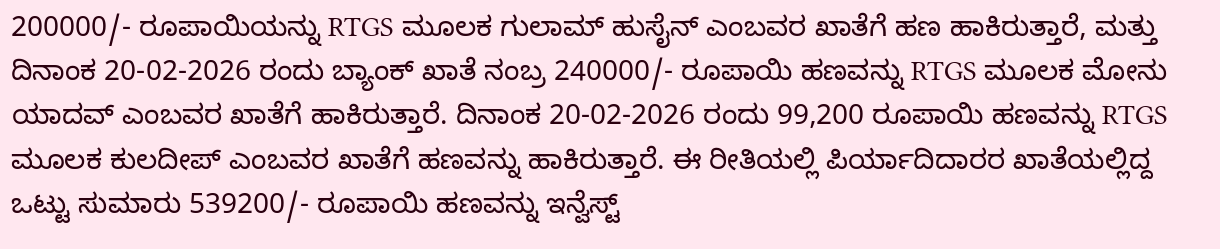200000/- ರೂಪಾಯಿಯನ್ನು RTGS ಮೂಲಕ ಗುಲಾಮ್ ಹುಸೈನ್ ಎಂಬವರ ಖಾತೆಗೆ ಹಣ ಹಾಕಿರುತ್ತಾರೆ, ಮತ್ತು ದಿನಾಂಕ 20-02-2026 ರಂದು ಬ್ಯಾಂಕ್ ಖಾತೆ ನಂಬ್ರ 240000/- ರೂಪಾಯಿ ಹಣವನ್ನು RTGS ಮೂಲಕ ಮೋನು ಯಾದವ್ ಎಂಬವರ ಖಾತೆಗೆ ಹಾಕಿರುತ್ತಾರೆ. ದಿನಾಂಕ 20-02-2026 ರಂದು 99,200 ರೂಪಾಯಿ ಹಣವನ್ನು RTGS ಮೂಲಕ ಕುಲದೀಪ್ ಎಂಬವರ ಖಾತೆಗೆ ಹಣವನ್ನು ಹಾಕಿರುತ್ತಾರೆ. ಈ ರೀತಿಯಲ್ಲಿ ಪಿರ್ಯಾದಿದಾರರ ಖಾತೆಯಲ್ಲಿದ್ದ ಒಟ್ಟು ಸುಮಾರು 539200/- ರೂಪಾಯಿ ಹಣವನ್ನು ಇನ್ವೆಸ್ಟ್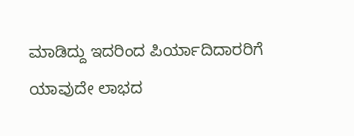ಮಾಡಿದ್ದು ಇದರಿಂದ ಪಿರ್ಯಾದಿದಾರರಿಗೆ ಯಾವುದೇ ಲಾಭದ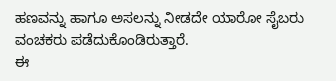ಹಣವನ್ನು ಹಾಗೂ ಅಸಲನ್ನು ನೀಡದೇ ಯಾರೋ ಸೈಬರು ವಂಚಕರು ಪಡೆದುಕೊಂಡಿರುತ್ತಾರೆ.
ಈ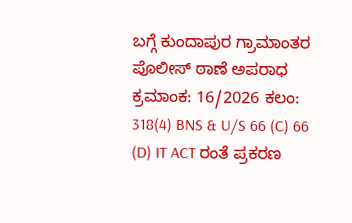ಬಗ್ಗೆ ಕುಂದಾಪುರ ಗ್ರಾಮಾಂತರ ಪೊಲೀಸ್ ಠಾಣೆ ಅಪರಾಧ ಕ್ರಮಾಂಕ: 16/2026 ಕಲಂ: 318(4) BNS & U/S 66 (C) 66 (D) IT ACT ರಂತೆ ಪ್ರಕರಣ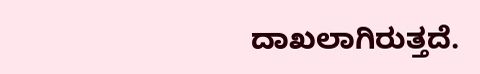ದಾಖಲಾಗಿರುತ್ತದೆ.